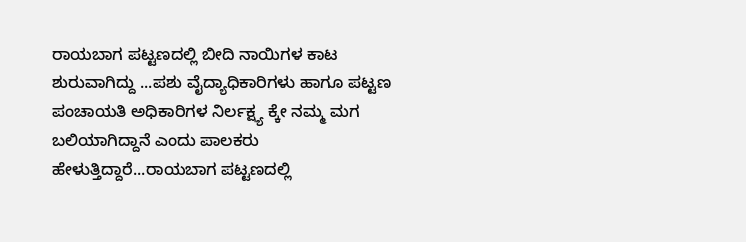ರಾಯಬಾಗ ಪಟ್ಟಣದಲ್ಲಿ ಬೀದಿ ನಾಯಿಗಳ ಕಾಟ ಶುರುವಾಗಿದ್ದು ...ಪಶು ವೈದ್ಯಾಧಿಕಾರಿಗಳು ಹಾಗೂ ಪಟ್ಟಣ ಪಂಚಾಯತಿ ಅಧಿಕಾರಿಗಳ ನಿರ್ಲಕ್ಷ್ಯ ಕ್ಕೇ ನಮ್ಮ ಮಗ ಬಲಿಯಾಗಿದ್ದಾನೆ ಎಂದು ಪಾಲಕರು ಹೇಳುತ್ತಿದ್ದಾರೆ...ರಾಯಬಾಗ ಪಟ್ಟಣದಲ್ಲಿ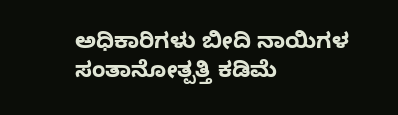ಅಧಿಕಾರಿಗಳು ಬೀದಿ ನಾಯಿಗಳ ಸಂತಾನೋತ್ಪತ್ತಿ ಕಡಿಮೆ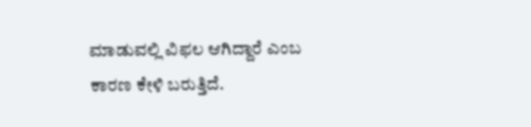ಮಾಡುವಲ್ಲಿ ವಿಫಲ ಆಗಿದ್ದಾರೆ ಎಂಬ ಕಾರಣ ಕೇಳಿ ಬರುತ್ತಿದೆ.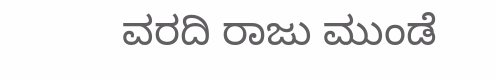ವರದಿ ರಾಜು ಮುಂಡೆ